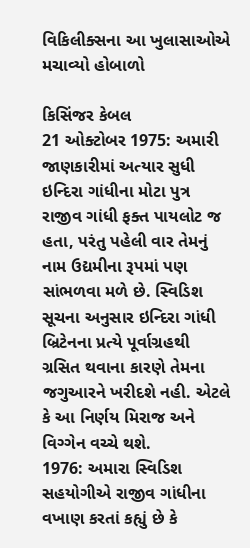વિકિલીક્સના આ ખુલાસાઓએ મચાવ્યો હોબાળો

કિસિંજર કેબલ
21 ઓક્ટોબર 1975: અમારી જાણકારીમાં અત્યાર સુધી ઇન્દિરા ગાંધીના મોટા પુત્ર રાજીવ ગાંધી ફક્ત પાયલોટ જ હતા, પરંતુ પહેલી વાર તેમનું નામ ઉદ્યમીના રૂપમાં પણ સાંભળવા મળે છે. સ્વિડિશ સૂચના અનુસાર ઇન્દિરા ગાંધી બ્રિટેનના પ્રત્યે પૂર્વાગ્રહથી ગ્રસિત થવાના કારણે તેમના જગુઆરને ખરીદશે નહી. એટલે કે આ નિર્ણય મિરાજ અને વિગ્ગેન વચ્ચે થશે.
1976: અમારા સ્વિડિશ સહયોગીએ રાજીવ ગાંધીના વખાણ કરતાં કહ્યું છે કે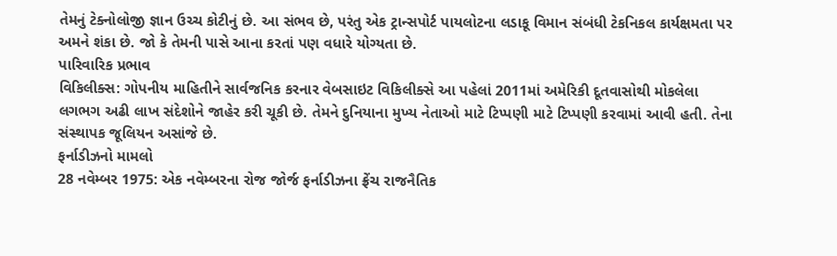તેમનું ટેક્નોલોજી જ્ઞાન ઉચ્ચ કોટીનું છે. આ સંભવ છે, પરંતુ એક ટ્રાન્સપોર્ટ પાયલોટના લડાકૂ વિમાન સંબંધી ટેકનિકલ કાર્યક્ષમતા પર અમને શંકા છે. જો કે તેમની પાસે આના કરતાં પણ વધારે યોગ્યતા છે.
પારિવારિક પ્રભાવ
વિકિલીક્સ: ગોપનીય માહિતીને સાર્વજનિક કરનાર વેબસાઇટ વિકિલીક્સે આ પહેલાં 2011માં અમેરિકી દૂતવાસોથી મોકલેલા લગભગ અઢી લાખ સંદેશોને જાહેર કરી ચૂકી છે. તેમને દુનિયાના મુખ્ય નેતાઓ માટે ટિપ્પણી માટે ટિપ્પણી કરવામાં આવી હતી. તેના સંસ્થાપક જૂલિયન અસાંજે છે.
ફર્નાડીઝનો મામલો
28 નવેમ્બર 1975: એક નવેમ્બરના રોજ જોર્જ ફર્નાડીઝના ફ્રેંચ રાજનૈતિક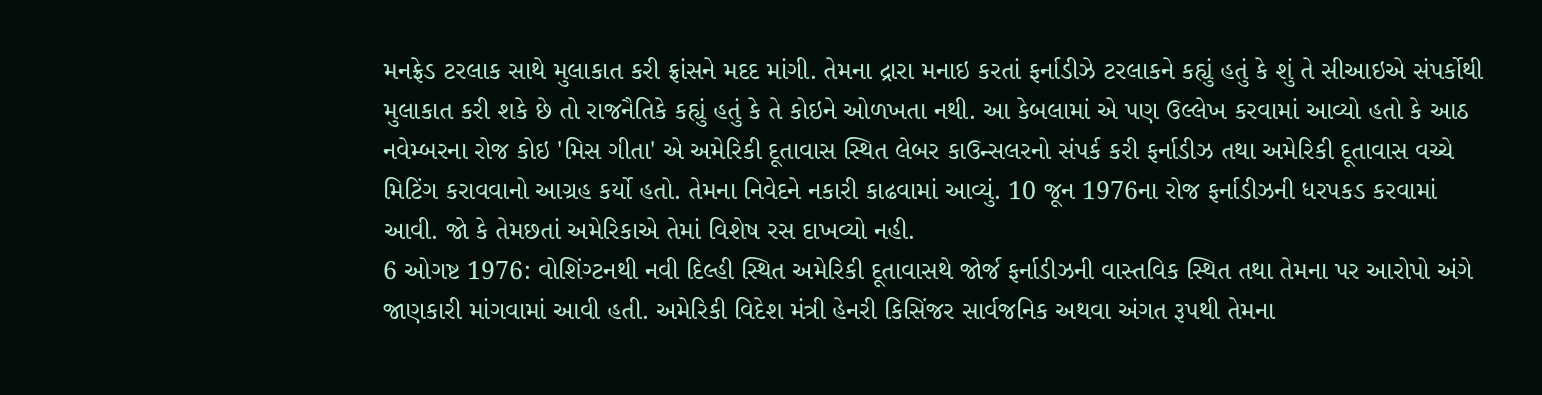મનફ્રેડ ટરલાક સાથે મુલાકાત કરી ફ્રાંસને મદદ માંગી. તેમના દ્રારા મનાઇ કરતાં ફર્નાડીઝે ટરલાકને કહ્યું હતું કે શું તે સીઆઇએ સંપર્કોથી મુલાકાત કરી શકે છે તો રાજનૈતિકે કહ્યું હતું કે તે કોઇને ઓળખતા નથી. આ કેબલામાં એ પણ ઉલ્લેખ કરવામાં આવ્યો હતો કે આઠ નવેમ્બરના રોજ કોઇ 'મિસ ગીતા' એ અમેરિકી દૂતાવાસ સ્થિત લેબર કાઉન્સલરનો સંપર્ક કરી ફર્નાડીઝ તથા અમેરિકી દૂતાવાસ વચ્ચે મિટિંગ કરાવવાનો આગ્રહ કર્યો હતો. તેમના નિવેદને નકારી કાઢવામાં આવ્યું. 10 જૂન 1976ના રોજ ફર્નાડીઝની ધરપકડ કરવામાં આવી. જો કે તેમછતાં અમેરિકાએ તેમાં વિશેષ રસ દાખવ્યો નહી.
6 ઓગષ્ટ 1976: વોશિંગ્ટનથી નવી દિલ્હી સ્થિત અમેરિકી દૂતાવાસથે જોર્જ ફર્નાડીઝની વાસ્તવિક સ્થિત તથા તેમના પર આરોપો અંગે જાણકારી માંગવામાં આવી હતી. અમેરિકી વિદેશ મંત્રી હેનરી કિસિંજર સાર્વજનિક અથવા અંગત રૂપથી તેમના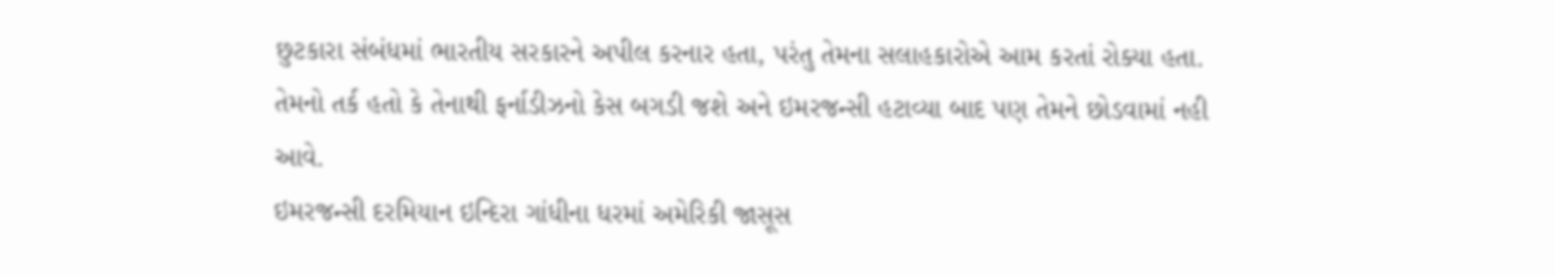છુટકારા સંબંધમાં ભારતીય સરકારને અપીલ કરનાર હતા, પરંતુ તેમના સલાહકારોએ આમ કરતાં રોક્યા હતા. તેમનો તર્ક હતો કે તેનાથી ફર્નાડીઝનો કેસ બગડી જશે અને ઇમરજન્સી હટાવ્યા બાદ પણ તેમને છોડવામાં નહી આવે.
ઇમરજન્સી દરમિયાન ઇન્દિરા ગાંધીના ધરમાં અમેરિકી જાસૂસ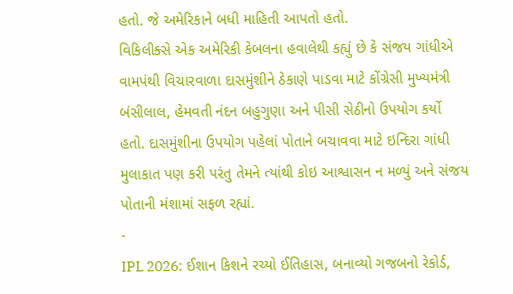હતો. જે અમેરિકાને બધી માહિતી આપતો હતો.
વિકિલીક્સે એક અમેરિકી કેબલના હવાલેથી કહ્યું છે કે સંજય ગાંધીએ વામપંથી વિચારવાળા દાસમુંશીને ઠેકાણે પાડવા માટે કોંગ્રેસી મુખ્યમંત્રી બંસીલાલ, હેમવતી નંદન બહુગુણા અને પીસી સેઠીનો ઉપયોગ કર્યો હતો. દાસમુંશીના ઉપયોગ પહેલાં પોતાને બચાવવા માટે ઇન્દિરા ગાંધી મુલાકાત પણ કરી પરંતુ તેમને ત્યાંથી કોઇ આશ્વાસન ન મળ્યું અને સંજય પોતાની મંશામાં સફળ રહ્યાં.
-
IPL 2026: ઈશાન કિશને રચ્યો ઈતિહાસ, બનાવ્યો ગજબનો રેકોર્ડ,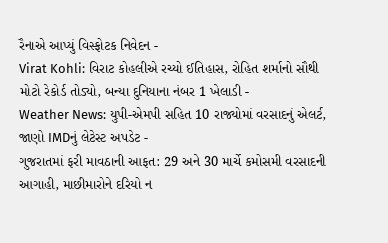રૈનાએ આપ્યું વિસ્ફોટક નિવેદન -
Virat Kohli: વિરાટ કોહલીએ રચ્યો ઈતિહાસ, રોહિત શર્માનો સૌથી મોટો રેકોર્ડ તોડ્યો, બન્યા દુનિયાના નંબર 1 ખેલાડી -
Weather News: યુપી-એમપી સહિત 10 રાજ્યોમાં વરસાદનું એલર્ટ, જાણો IMDનું લેટેસ્ટ અપડેટ -
ગુજરાતમાં ફરી માવઠાની આફત: 29 અને 30 માર્ચે કમોસમી વરસાદની આગાહી, માછીમારોને દરિયો ન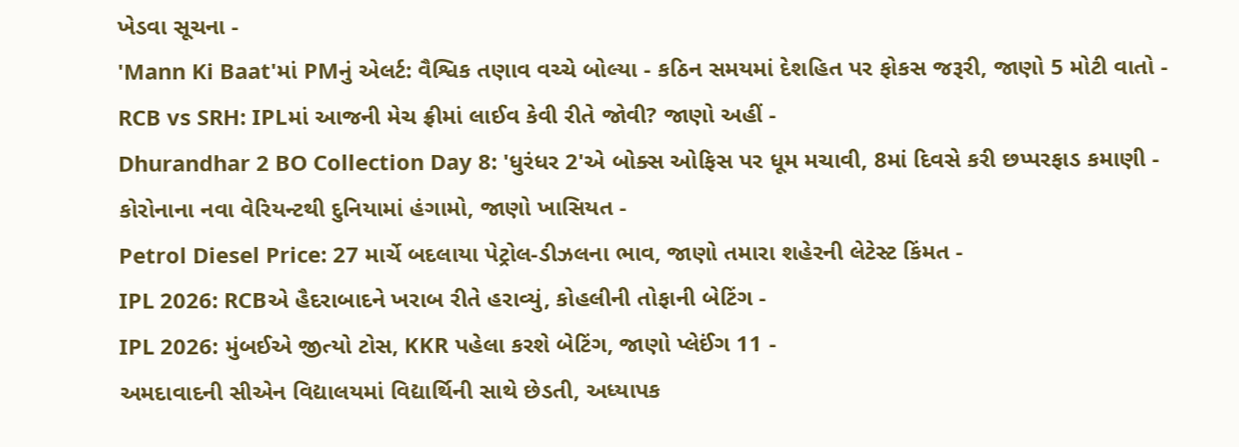ખેડવા સૂચના -
'Mann Ki Baat'માં PMનું એલર્ટ: વૈશ્વિક તણાવ વચ્ચે બોલ્યા - કઠિન સમયમાં દેશહિત પર ફોકસ જરૂરી, જાણો 5 મોટી વાતો -
RCB vs SRH: IPLમાં આજની મેચ ફ્રીમાં લાઈવ કેવી રીતે જોવી? જાણો અહીં -
Dhurandhar 2 BO Collection Day 8: 'ધુરંધર 2'એ બોક્સ ઓફિસ પર ધૂમ મચાવી, 8માં દિવસે કરી છપ્પરફાડ કમાણી -
કોરોનાના નવા વેરિયન્ટથી દુનિયામાં હંગામો, જાણો ખાસિયત -
Petrol Diesel Price: 27 માર્ચે બદલાયા પેટ્રોલ-ડીઝલના ભાવ, જાણો તમારા શહેરની લેટેસ્ટ કિંમત -
IPL 2026: RCBએ હૈદરાબાદને ખરાબ રીતે હરાવ્યું, કોહલીની તોફાની બેટિંગ -
IPL 2026: મુંબઈએ જીત્યો ટોસ, KKR પહેલા કરશે બેટિંગ, જાણો પ્લેઈંગ 11 -
અમદાવાદની સીએન વિદ્યાલયમાં વિદ્યાર્થિની સાથે છેડતી, અધ્યાપક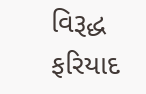વિરૂદ્ધ ફરિયાદ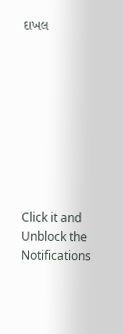દાખલ









Click it and Unblock the Notifications